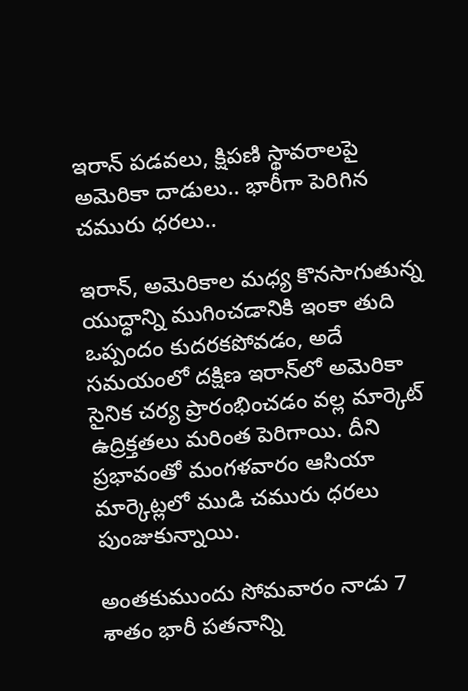ఇరాన్ పడవలు, క్షిపణి స్థావరాలపై అమెరికా దాడులు.. భారీగా పెరిగిన చమురు ధరలు..

ఇరాన్, అమెరికాల మధ్య కొనసాగుతున్న యుద్ధాన్ని ముగించడానికి ఇంకా తుది ఒప్పందం కుదరకపోవడం, అదే సమయంలో దక్షిణ ఇరాన్‌లో అమెరికా సైనిక చర్య ప్రారంభించడం వల్ల మార్కెట్ ఉద్రిక్తతలు మరింత పెరిగాయి. దీని ప్రభావంతో మంగళవారం ఆసియా మార్కెట్లలో ముడి చమురు ధరలు పుంజుకున్నాయి.

అంతకుముందు సోమవారం నాడు 7 శాతం భారీ పతనాన్ని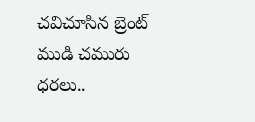చవిచూసిన బ్రెంట్ ముడి చమురు ధరలు..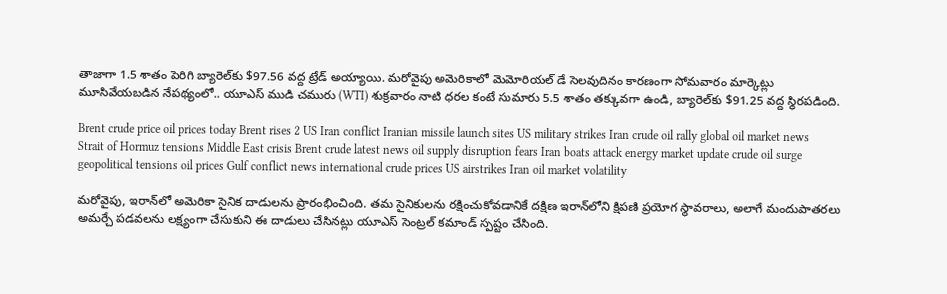తాజాగా 1.5 శాతం పెరిగి బ్యారెల్‌కు $97.56 వద్ద ట్రేడ్ అయ్యాయి. మరోవైపు అమెరికాలో మెమోరియల్ డే సెలవుదినం కారణంగా సోమవారం మార్కెట్లు మూసివేయబడిన నేపథ్యంలో.. యూఎస్ ముడి చమురు (WTI) శుక్రవారం నాటి ధరల కంటే సుమారు 5.5 శాతం తక్కువగా ఉండి, బ్యారెల్‌కు $91.25 వద్ద స్థిరపడింది.

Brent crude price oil prices today Brent rises 2 US Iran conflict Iranian missile launch sites US military strikes Iran crude oil rally global oil market news Strait of Hormuz tensions Middle East crisis Brent crude latest news oil supply disruption fears Iran boats attack energy market update crude oil surge geopolitical tensions oil prices Gulf conflict news international crude prices US airstrikes Iran oil market volatility

మరోవైపు, ఇరాన్‌లో అమెరికా సైనిక దాడులను ప్రారంభించింది. తమ సైనికులను రక్షించుకోవడానికే దక్షిణ ఇరాన్‌లోని క్షిపణి ప్రయోగ స్థావరాలు, అలాగే మందుపాతరలు అమర్చే పడవలను లక్ష్యంగా చేసుకుని ఈ దాడులు చేసినట్లు యూఎస్ సెంట్రల్ కమాండ్ స్పష్టం చేసింది.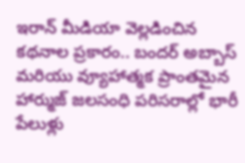ఇరాన్ మీడియా వెల్లడించిన కథనాల ప్రకారం.. బందర్ అబ్బాస్ మరియు వ్యూహాత్మక ప్రాంతమైన హార్ముజ్ జలసంధి పరిసరాల్లో భారీ పేలుళ్లు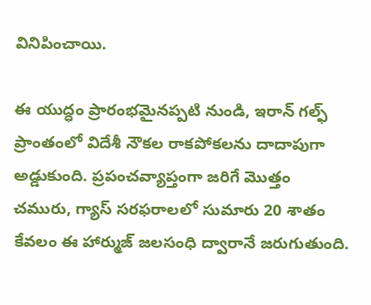వినిపించాయి.

ఈ యుద్ధం ప్రారంభమైనప్పటి నుండి, ఇరాన్ గల్ఫ్ ప్రాంతంలో విదేశీ నౌకల రాకపోకలను దాదాపుగా అడ్డుకుంది. ప్రపంచవ్యాప్తంగా జరిగే మొత్తం చమురు, గ్యాస్ సరఫరాలలో సుమారు 20 శాతం కేవలం ఈ హార్ముజ్ జలసంధి ద్వారానే జరుగుతుంది.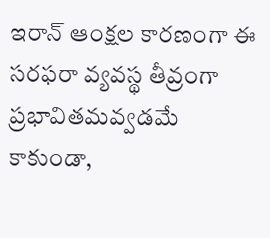ఇరాన్ ఆంక్షల కారణంగా ఈ సరఫరా వ్యవస్థ తీవ్రంగా ప్రభావితమవ్వడమే కాకుండా,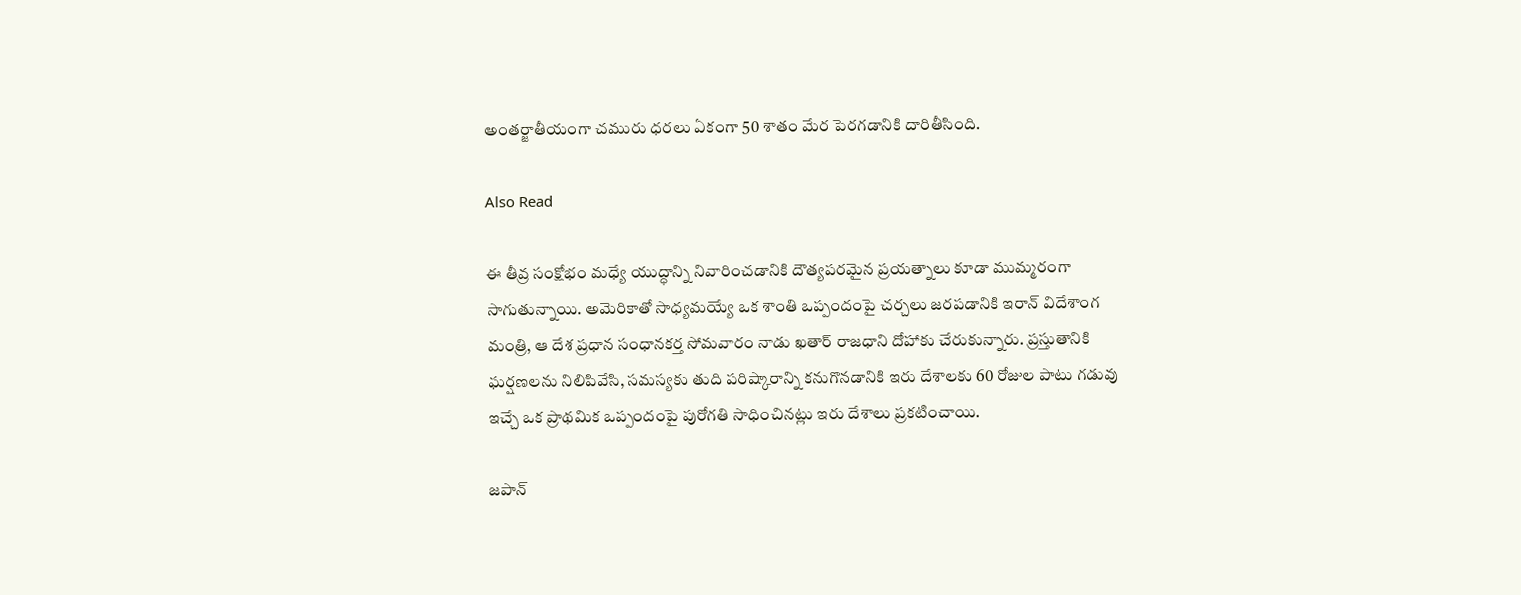అంతర్జాతీయంగా చమురు ధరలు ఏకంగా 50 శాతం మేర పెరగడానికి దారితీసింది.

Also Read

ఈ తీవ్ర సంక్షోభం మధ్యే యుద్ధాన్ని నివారించడానికి దౌత్యపరమైన ప్రయత్నాలు కూడా ముమ్మరంగా సాగుతున్నాయి. అమెరికాతో సాధ్యమయ్యే ఒక శాంతి ఒప్పందంపై చర్చలు జరపడానికి ఇరాన్ విదేశాంగ మంత్రి, ఆ దేశ ప్రధాన సంధానకర్త సోమవారం నాడు ఖతార్ రాజధాని దోహాకు చేరుకున్నారు. ప్రస్తుతానికి ఘర్షణలను నిలిపివేసి, సమస్యకు తుది పరిష్కారాన్ని కనుగొనడానికి ఇరు దేశాలకు 60 రోజుల పాటు గడువు ఇచ్చే ఒక ప్రాథమిక ఒప్పందంపై పురోగతి సాధించినట్లు ఇరు దేశాలు ప్రకటించాయి.

జపాన్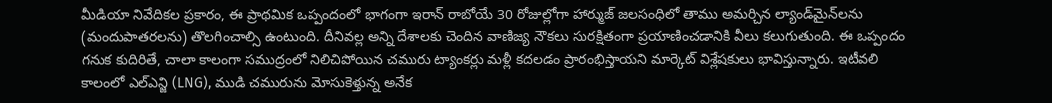మీడియా నివేదికల ప్రకారం, ఈ ప్రాథమిక ఒప్పందంలో భాగంగా ఇరాన్ రాబోయే 30 రోజుల్లోగా హార్ముజ్ జలసంధిలో తాము అమర్చిన ల్యాండ్‌మైన్‌లను (మందుపాతరలను) తొలగించాల్సి ఉంటుంది. దీనివల్ల అన్ని దేశాలకు చెందిన వాణిజ్య నౌకలు సురక్షితంగా ప్రయాణించడానికి వీలు కలుగుతుంది. ఈ ఒప్పందం గనుక కుదిరితే, చాలా కాలంగా సముద్రంలో నిలిచిపోయిన చమురు ట్యాంకర్లు మళ్లీ కదలడం ప్రారంభిస్తాయని మార్కెట్ విశ్లేషకులు భావిస్తున్నారు. ఇటీవలి కాలంలో ఎల్ఎన్జి (LNG), ముడి చమురును మోసుకెళ్తున్న అనేక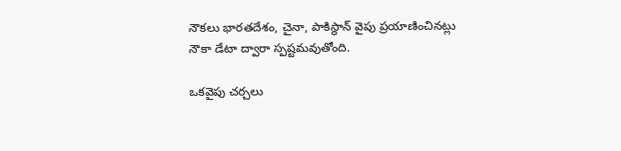నౌకలు భారతదేశం, చైనా, పాకిస్థాన్ వైపు ప్రయాణించినట్లు నౌకా డేటా ద్వారా స్పష్టమవుతోంది.

ఒకవైపు చర్చలు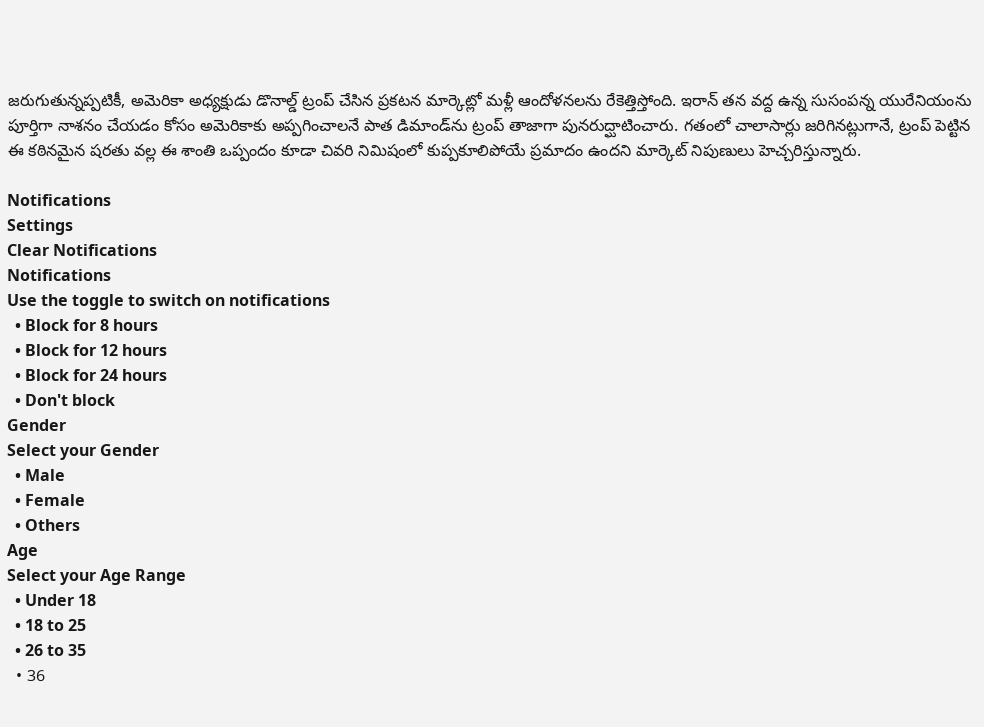జరుగుతున్నప్పటికీ, అమెరికా అధ్యక్షుడు డొనాల్డ్ ట్రంప్ చేసిన ప్రకటన మార్కెట్లో మళ్లీ ఆందోళనలను రేకెత్తిస్తోంది. ఇరాన్ తన వద్ద ఉన్న సుసంపన్న యురేనియంను పూర్తిగా నాశనం చేయడం కోసం అమెరికాకు అప్పగించాలనే పాత డిమాండ్‌ను ట్రంప్ తాజాగా పునరుద్ఘాటించారు. గతంలో చాలాసార్లు జరిగినట్లుగానే, ట్రంప్ పెట్టిన ఈ కఠినమైన షరతు వల్ల ఈ శాంతి ఒప్పందం కూడా చివరి నిమిషంలో కుప్పకూలిపోయే ప్రమాదం ఉందని మార్కెట్ నిపుణులు హెచ్చరిస్తున్నారు.

Notifications
Settings
Clear Notifications
Notifications
Use the toggle to switch on notifications
  • Block for 8 hours
  • Block for 12 hours
  • Block for 24 hours
  • Don't block
Gender
Select your Gender
  • Male
  • Female
  • Others
Age
Select your Age Range
  • Under 18
  • 18 to 25
  • 26 to 35
  • 36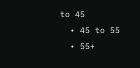to 45
  • 45 to 55
  • 55+